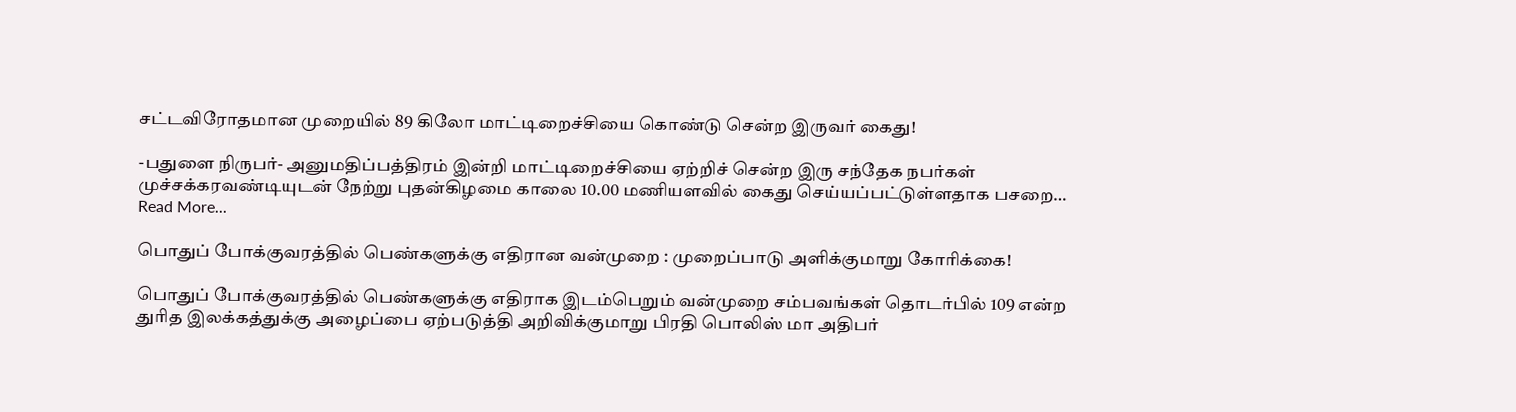சட்டவிரோதமான முறையில் 89 கிலோ மாட்டிறைச்சியை கொண்டு சென்ற இருவர் கைது!

-பதுளை நிருபர்- அனுமதிப்பத்திரம் இன்றி மாட்டிறைச்சியை ஏற்றிச் சென்ற இரு சந்தேக நபர்கள் முச்சக்கரவண்டியுடன் நேற்று புதன்கிழமை காலை 10.00 மணியளவில் கைது செய்யப்பட்டுள்ளதாக பசறை…
Read More...

பொதுப் போக்குவரத்தில் பெண்களுக்கு எதிரான வன்முறை : முறைப்பாடு அளிக்குமாறு கோரிக்கை!

பொதுப் போக்குவரத்தில் பெண்களுக்கு எதிராக இடம்பெறும் வன்முறை சம்பவங்கள் தொடர்பில் 109 என்ற துரித இலக்கத்துக்கு அழைப்பை ஏற்படுத்தி அறிவிக்குமாறு பிரதி பொலிஸ் மா அதிபர்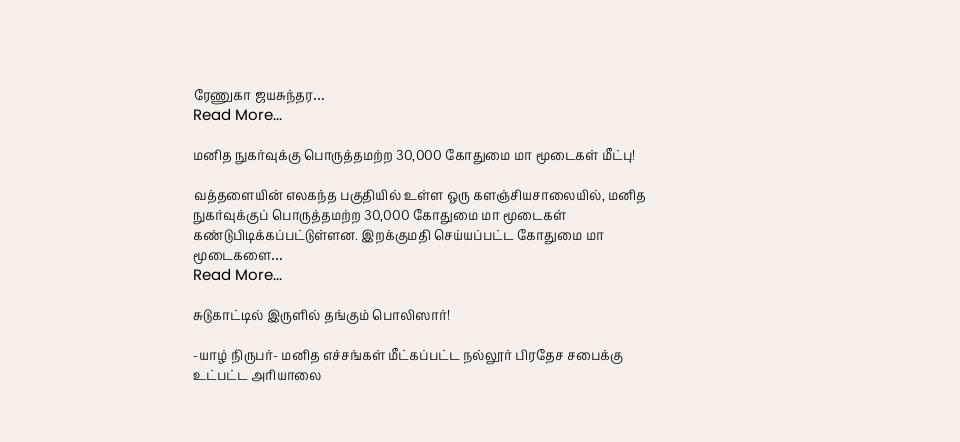ரேணுகா ஜயசுந்தர…
Read More...

மனித நுகர்வுக்கு பொருத்தமற்ற 30,000 கோதுமை மா மூடைகள் மீட்பு!

வத்தளையின் எலகந்த பகுதியில் உள்ள ஒரு களஞ்சியசாலையில், மனித நுகர்வுக்குப் பொருத்தமற்ற 30,000 கோதுமை மா மூடைகள் கண்டுபிடிக்கப்பட்டுள்ளன. இறக்குமதி செய்யப்பட்ட கோதுமை மா மூடைகளை…
Read More...

சுடுகாட்டில் இருளில் தங்கும் பொலிஸார்!

-யாழ் நிருபர்- மனித எச்சங்கள் மீட்கப்பட்ட நல்லூர் பிரதேச சபைக்கு உட்பட்ட அரியாலை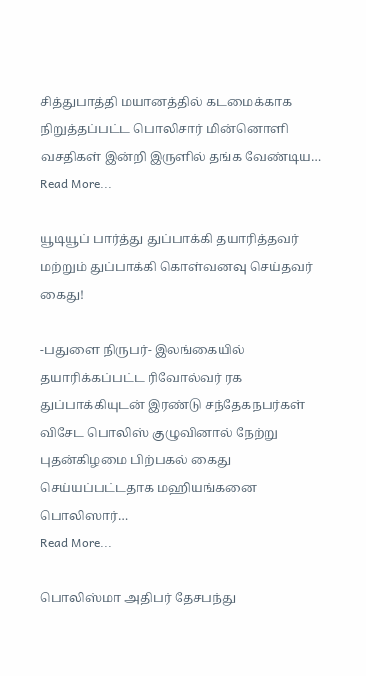சித்துபாத்தி மயானத்தில் கடமைக்காக நிறுத்தப்பட்ட பொலிசார் மின்னொளி வசதிகள் இன்றி இருளில் தங்க வேண்டிய…
Read More...

யூடியூப் பார்த்து துப்பாக்கி தயாரித்தவர் மற்றும் துப்பாக்கி கொள்வனவு செய்தவர் கைது!

-பதுளை நிருபர்- இலங்கையில் தயாரிக்கப்பட்ட ரிவோல்வர் ரக துப்பாக்கியுடன் இரண்டு சந்தேகநபர்கள் விசேட பொலிஸ் குழுவினால் நேற்று புதன்கிழமை பிற்பகல் கைது செய்யப்பட்டதாக மஹியங்கனை பொலிஸார்…
Read More...

பொலிஸ்மா அதிபர் தேசபந்து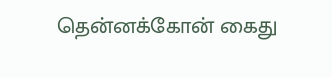தென்னக்கோன் கைது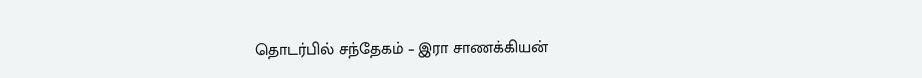தொடர்பில் சந்தேகம் – இரா சாணக்கியன்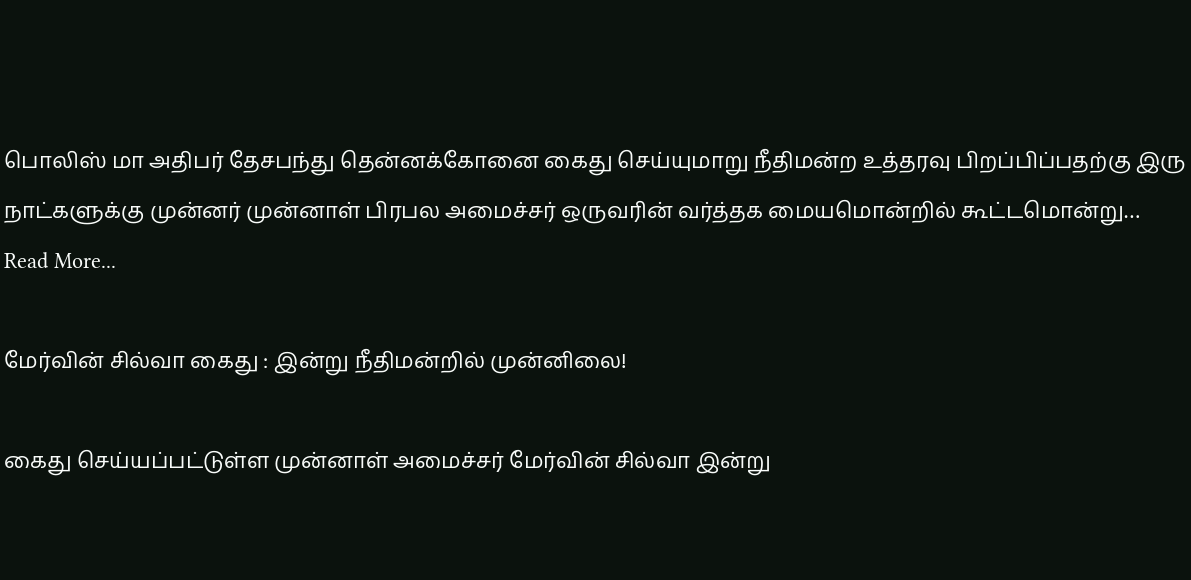பொலிஸ் மா அதிபர் தேசபந்து தென்னக்கோனை கைது செய்யுமாறு நீதிமன்ற உத்தரவு பிறப்பிப்பதற்கு இரு நாட்களுக்கு முன்னர் முன்னாள் பிரபல அமைச்சர் ஒருவரின் வர்த்தக மையமொன்றில் கூட்டமொன்று…
Read More...

மேர்வின் சில்வா கைது : இன்று நீதிமன்றில் முன்னிலை!

கைது செய்யப்பட்டுள்ள முன்னாள் அமைச்சர் மேர்வின் சில்வா இன்று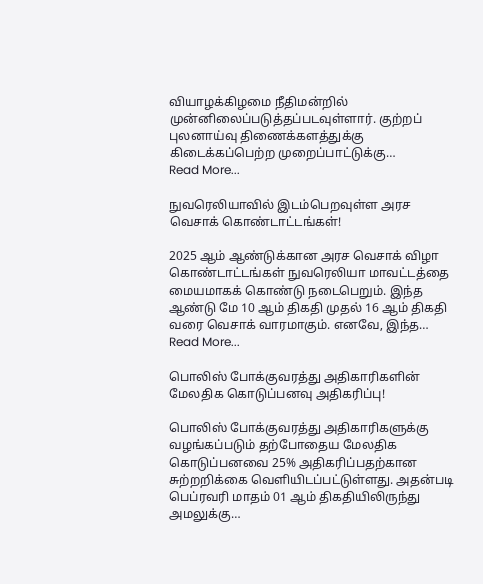வியாழக்கிழமை நீதிமன்றில் முன்னிலைப்படுத்தப்படவுள்ளார். குற்றப் புலனாய்வு திணைக்களத்துக்கு கிடைக்கப்பெற்ற முறைப்பாட்டுக்கு…
Read More...

நுவரெலியாவில் இடம்பெறவுள்ள அரச வெசாக் கொண்டாட்டங்கள்!

2025 ஆம் ஆண்டுக்கான அரச வெசாக் விழா கொண்டாட்டங்கள் நுவரெலியா மாவட்டத்தை மையமாகக் கொண்டு நடைபெறும். இந்த ஆண்டு மே 10 ஆம் திகதி முதல் 16 ஆம் திகதி வரை வெசாக் வாரமாகும். எனவே, இந்த…
Read More...

பொலிஸ் போக்குவரத்து அதிகாரிகளின் மேலதிக கொடுப்பனவு அதிகரிப்பு!

பொலிஸ் போக்குவரத்து அதிகாரிகளுக்கு வழங்கப்படும் தற்போதைய மேலதிக கொடுப்பனவை 25% அதிகரிப்பதற்கான சுற்றறிக்கை வெளியிடப்பட்டுள்ளது. அதன்படி பெப்ரவரி மாதம் 01 ஆம் திகதியிலிருந்து அமலுக்கு…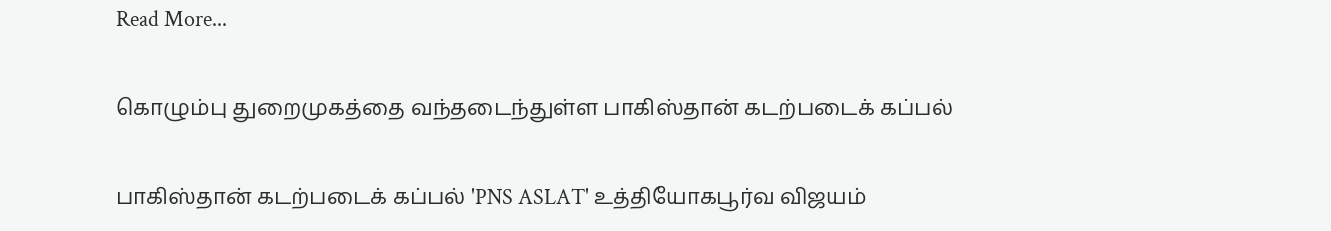Read More...

கொழும்பு துறைமுகத்தை வந்தடைந்துள்ள பாகிஸ்தான் கடற்படைக் கப்பல்

பாகிஸ்தான் கடற்படைக் கப்பல் 'PNS ASLAT' உத்தியோகபூர்வ விஜயம்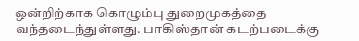ஒன்றிற்காக கொழும்பு துறைமுகத்தை வந்தடைந்துள்ளது. பாகிஸ்தான் கடற்படைக்கு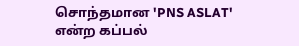சொந்தமான 'PNS ASLAT' என்ற கப்பல்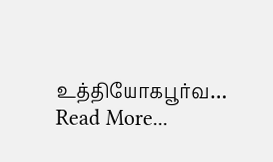உத்தியோகபூர்வ…
Read More...